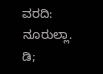ವರದಿ: ನೂರುಲ್ಲಾ. ಡಿ;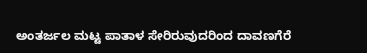ಅಂತರ್ಜಲ ಮಟ್ಟ ಪಾತಾಳ ಸೇರಿರುವುದರಿಂದ ದಾವಣಗೆರೆ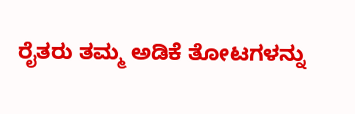ರೈತರು ತಮ್ಮ ಅಡಿಕೆ ತೋಟಗಳನ್ನು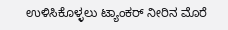ಉಳಿಸಿಕೊಳ್ಳಲು ಟ್ಯಾಂಕರ್ ನೀರಿನ ಮೊರೆ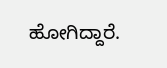ಹೋಗಿದ್ದಾರೆ.